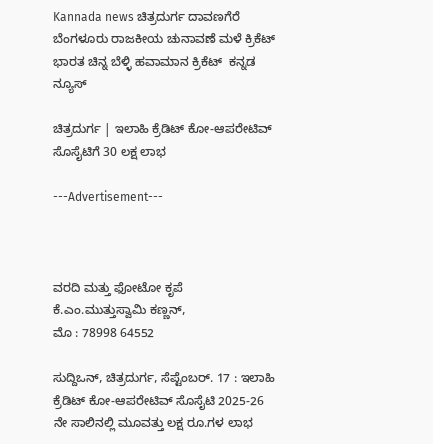Kannada news ಚಿತ್ರದುರ್ಗ ದಾವಣಗೆರೆ ಬೆಂಗಳೂರು ರಾಜಕೀಯ ಚುನಾವಣೆ ಮಳೆ ಕ್ರಿಕೆಟ್ ಭಾರತ ಚಿನ್ನ ಬೆಳ್ಳಿ ಹವಾಮಾನ ಕ್ರಿಕೆಟ್  ಕನ್ನಡ ನ್ಯೂಸ್

ಚಿತ್ರದುರ್ಗ | ಇಲಾಹಿ ಕ್ರೆಡಿಟ್ ಕೋ-ಆಪರೇಟಿವ್ ಸೊಸೈಟಿಗೆ 30 ಲಕ್ಷ ಲಾಭ

---Advertisement---



ವರದಿ ಮತ್ತು ಫೋಟೋ ಕೃಪೆ
ಕೆ.ಎಂ.ಮುತ್ತುಸ್ವಾಮಿ ಕಣ್ಣನ್,
ಮೊ : 78998 64552

ಸುದ್ದಿಒನ್, ಚಿತ್ರದುರ್ಗ, ಸೆಪ್ಟೆಂಬರ್. 17 : ಇಲಾಹಿ ಕ್ರೆಡಿಟ್ ಕೋ-ಆಪರೇಟಿವ್ ಸೊಸೈಟಿ 2025-26 ನೇ ಸಾಲಿನಲ್ಲಿ ಮೂವತ್ತು ಲಕ್ಷ ರೂ.ಗಳ ಲಾಭ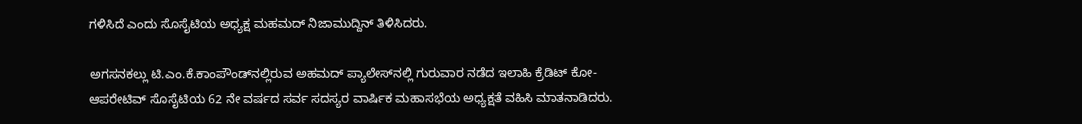ಗಳಿಸಿದೆ ಎಂದು ಸೊಸೈಟಿಯ ಅಧ್ಯಕ್ಷ ಮಹಮದ್ ನಿಜಾಮುದ್ದಿನ್ ತಿಳಿಸಿದರು.

ಅಗಸನಕಲ್ಲು ಟಿ.ಎಂ.ಕೆ.ಕಾಂಪೌಂಡ್‍ನಲ್ಲಿರುವ ಅಹಮದ್ ಪ್ಯಾಲೇಸ್‍ನಲ್ಲಿ ಗುರುವಾರ ನಡೆದ ಇಲಾಹಿ ಕ್ರೆಡಿಟ್ ಕೋ-ಆಪರೇಟಿವ್ ಸೊಸೈಟಿಯ 62 ನೇ ವರ್ಷದ ಸರ್ವ ಸದಸ್ಯರ ವಾರ್ಷಿಕ ಮಹಾಸಭೆಯ ಅಧ್ಯಕ್ಷತೆ ವಹಿಸಿ ಮಾತನಾಡಿದರು.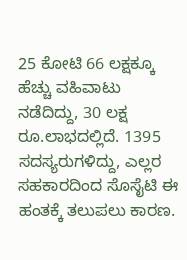25 ಕೋಟಿ 66 ಲಕ್ಷಕ್ಕೂ ಹೆಚ್ಚು ವಹಿವಾಟು ನಡೆದಿದ್ದು, 30 ಲಕ್ಷ ರೂ.ಲಾಭದಲ್ಲಿದೆ. 1395 ಸದಸ್ಯರುಗಳಿದ್ದು, ಎಲ್ಲರ ಸಹಕಾರದಿಂದ ಸೊಸೈಟಿ ಈ ಹಂತಕ್ಕೆ ತಲುಪಲು ಕಾರಣ.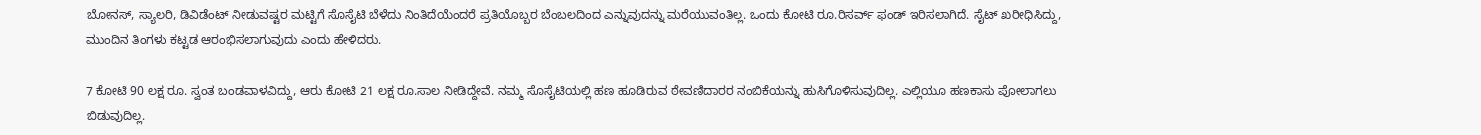ಬೋನಸ್, ಸ್ಯಾಲರಿ, ಡಿವಿಡೆಂಟ್ ನೀಡುವಷ್ಟರ ಮಟ್ಟಿಗೆ ಸೊಸೈಟಿ ಬೆಳೆದು ನಿಂತಿದೆಯೆಂದರೆ ಪ್ರತಿಯೊಬ್ಬರ ಬೆಂಬಲದಿಂದ ಎನ್ನುವುದನ್ನು ಮರೆಯುವಂತಿಲ್ಲ. ಒಂದು ಕೋಟಿ ರೂ.ರಿಸರ್ವ್ ಫಂಡ್ ಇರಿಸಲಾಗಿದೆ. ಸೈಟ್ ಖರೀಧಿಸಿದ್ದು, ಮುಂದಿನ ತಿಂಗಳು ಕಟ್ಟಡ ಆರಂಭಿಸಲಾಗುವುದು ಎಂದು ಹೇಳಿದರು.

7 ಕೋಟಿ 90 ಲಕ್ಷ ರೂ. ಸ್ವಂತ ಬಂಡವಾಳವಿದ್ದು, ಆರು ಕೋಟಿ 21 ಲಕ್ಷ ರೂ.ಸಾಲ ನೀಡಿದ್ದೇವೆ. ನಮ್ಮ ಸೊಸೈಟಿಯಲ್ಲಿ ಹಣ ಹೂಡಿರುವ ಠೇವಣಿದಾರರ ನಂಬಿಕೆಯನ್ನು ಹುಸಿಗೊಳಿಸುವುದಿಲ್ಲ. ಎಲ್ಲಿಯೂ ಹಣಕಾಸು ಪೋಲಾಗಲು ಬಿಡುವುದಿಲ್ಲ.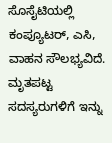ಸೊಸೈಟಿಯಲ್ಲಿ ಕಂಪ್ಯೂಟರ್, ಎಸಿ, ವಾಹನ ಸೌಲಭ್ಯವಿದೆ. ಮೃತಪಟ್ಟ ಸದಸ್ಯರುಗಳಿಗೆ ಇನ್ನು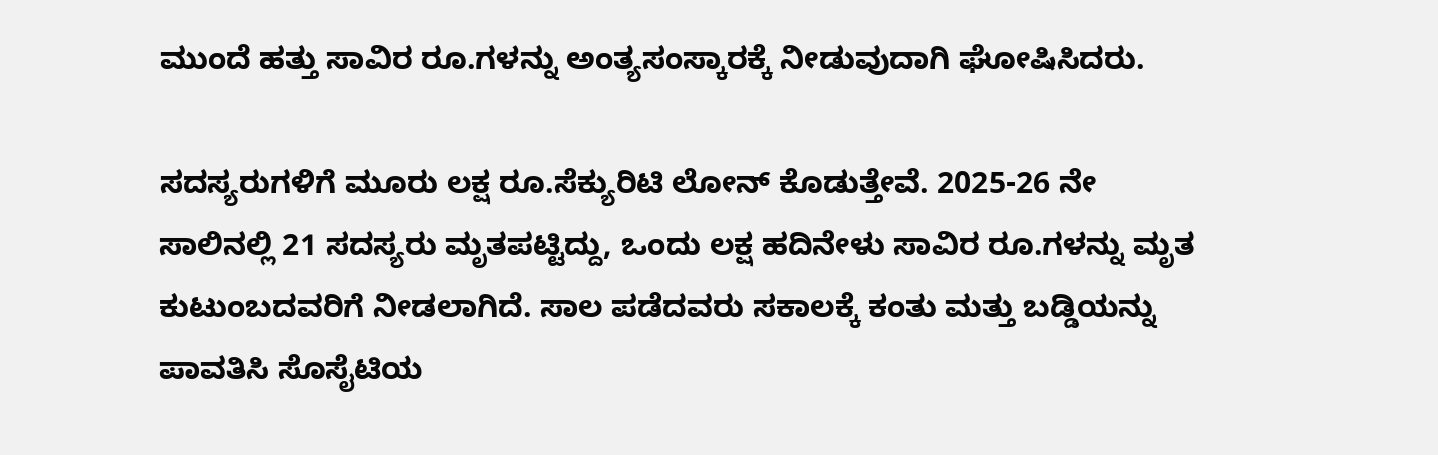ಮುಂದೆ ಹತ್ತು ಸಾವಿರ ರೂ.ಗಳನ್ನು ಅಂತ್ಯಸಂಸ್ಕಾರಕ್ಕೆ ನೀಡುವುದಾಗಿ ಘೋಷಿಸಿದರು.

ಸದಸ್ಯರುಗಳಿಗೆ ಮೂರು ಲಕ್ಷ ರೂ.ಸೆಕ್ಯುರಿಟಿ ಲೋನ್ ಕೊಡುತ್ತೇವೆ. 2025-26 ನೇ ಸಾಲಿನಲ್ಲಿ 21 ಸದಸ್ಯರು ಮೃತಪಟ್ಟಿದ್ದು, ಒಂದು ಲಕ್ಷ ಹದಿನೇಳು ಸಾವಿರ ರೂ.ಗಳನ್ನು ಮೃತ ಕುಟುಂಬದವರಿಗೆ ನೀಡಲಾಗಿದೆ. ಸಾಲ ಪಡೆದವರು ಸಕಾಲಕ್ಕೆ ಕಂತು ಮತ್ತು ಬಡ್ಡಿಯನ್ನು ಪಾವತಿಸಿ ಸೊಸೈಟಿಯ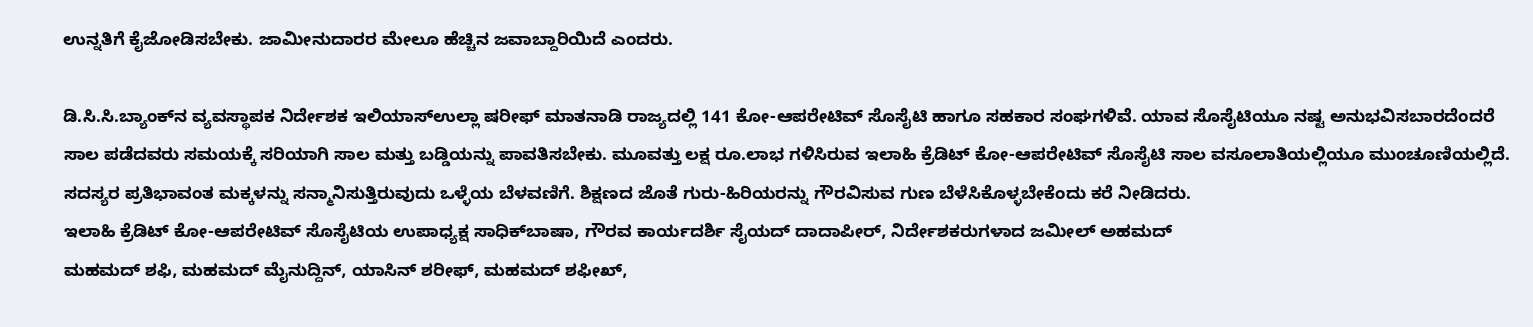ಉನ್ನತಿಗೆ ಕೈಜೋಡಿಸಬೇಕು. ಜಾಮೀನುದಾರರ ಮೇಲೂ ಹೆಚ್ಚಿನ ಜವಾಬ್ದಾರಿಯಿದೆ ಎಂದರು.

ಡಿ.ಸಿ.ಸಿ.ಬ್ಯಾಂಕ್‍ನ ವ್ಯವಸ್ಥಾಪಕ ನಿರ್ದೇಶಕ ಇಲಿಯಾಸ್‍ಉಲ್ಲಾ ಷರೀಫ್ ಮಾತನಾಡಿ ರಾಜ್ಯದಲ್ಲಿ 141 ಕೋ-ಆಪರೇಟಿವ್ ಸೊಸೈಟಿ ಹಾಗೂ ಸಹಕಾರ ಸಂಘಗಳಿವೆ. ಯಾವ ಸೊಸೈಟಿಯೂ ನಷ್ಟ ಅನುಭವಿಸಬಾರದೆಂದರೆ ಸಾಲ ಪಡೆದವರು ಸಮಯಕ್ಕೆ ಸರಿಯಾಗಿ ಸಾಲ ಮತ್ತು ಬಡ್ಡಿಯನ್ನು ಪಾವತಿಸಬೇಕು. ಮೂವತ್ತು ಲಕ್ಷ ರೂ.ಲಾಭ ಗಳಿಸಿರುವ ಇಲಾಹಿ ಕ್ರೆಡಿಟ್ ಕೋ-ಆಪರೇಟಿವ್ ಸೊಸೈಟಿ ಸಾಲ ವಸೂಲಾತಿಯಲ್ಲಿಯೂ ಮುಂಚೂಣಿಯಲ್ಲಿದೆ. ಸದಸ್ಯರ ಪ್ರತಿಭಾವಂತ ಮಕ್ಕಳನ್ನು ಸನ್ಮಾನಿಸುತ್ತಿರುವುದು ಒಳ್ಳೆಯ ಬೆಳವಣಿಗೆ. ಶಿಕ್ಷಣದ ಜೊತೆ ಗುರು-ಹಿರಿಯರನ್ನು ಗೌರವಿಸುವ ಗುಣ ಬೆಳೆಸಿಕೊಳ್ಳಬೇಕೆಂದು ಕರೆ ನೀಡಿದರು.
ಇಲಾಹಿ ಕ್ರೆಡಿಟ್ ಕೋ-ಆಪರೇಟಿವ್ ಸೊಸೈಟಿಯ ಉಪಾಧ್ಯಕ್ಷ ಸಾಧಿಕ್‍ಬಾಷಾ, ಗೌರವ ಕಾರ್ಯದರ್ಶಿ ಸೈಯದ್ ದಾದಾಪೀರ್, ನಿರ್ದೇಶಕರುಗಳಾದ ಜಮೀಲ್ ಅಹಮದ್
ಮಹಮದ್ ಶಫಿ, ಮಹಮದ್ ಮೈನುದ್ದಿನ್, ಯಾಸಿನ್ ಶರೀಫ್, ಮಹಮದ್ ಶಫೀಖ್,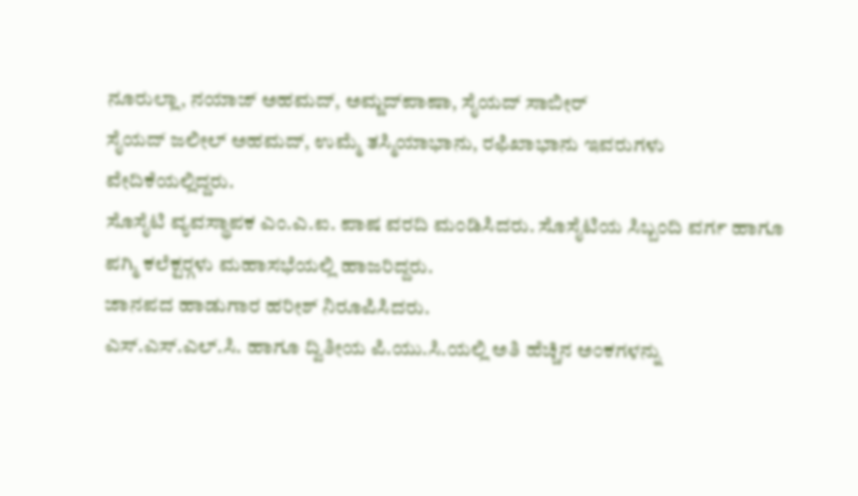ನೂರುಲ್ಲಾ, ನಯಾಜ್ ಅಹಮದ್, ಅಮ್ಜದ್‍ಪಾಷಾ, ಸೈಯದ್ ಸಾಬೀರ್
ಸೈಯದ್ ಜಲೀಲ್ ಅಹಮದ್, ಉಮ್ಮೆ ತಸ್ಮಿಯಾಭಾನು, ರಫಿಖಾಭಾನು ಇವರುಗಳು ವೇದಿಕೆಯಲ್ಲಿದ್ದರು.
ಸೊಸೈಟಿ ವ್ಯವಸ್ಥಾಪಕ ಎಂ.ಎ.ಐ. ಪಾಷ ವರದಿ ಮಂಡಿಸಿದರು. ಸೊಸೈಟಿಯ ಸಿಬ್ಬಂದಿ ವರ್ಗ ಹಾಗೂ ಪಗ್ಮಿ ಕಲೆಕ್ಟರ್‍ಗಳು ಮಹಾಸಭೆಯಲ್ಲಿ ಹಾಜರಿದ್ದರು.
ಜಾನಪದ ಹಾಡುಗಾರ ಹರೀಶ್ ನಿರೂಪಿಸಿದರು.
ಎಸ್.ಎಸ್.ಎಲ್.ಸಿ. ಹಾಗೂ ದ್ವಿತೀಯ ಪಿ.ಯು.ಸಿ.ಯಲ್ಲಿ ಅತಿ ಹೆಚ್ಚಿನ ಅಂಕಗಳನ್ನು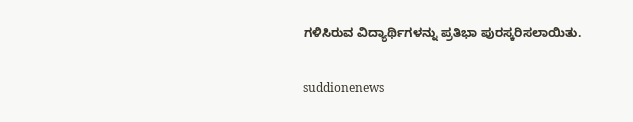ಗಳಿಸಿರುವ ವಿದ್ಯಾರ್ಥಿಗಳನ್ನು ಪ್ರತಿಭಾ ಪುರಸ್ಕರಿಸಲಾಯಿತು.

suddionenews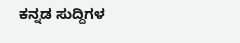ಕನ್ನಡ ಸುದ್ದಿಗಳ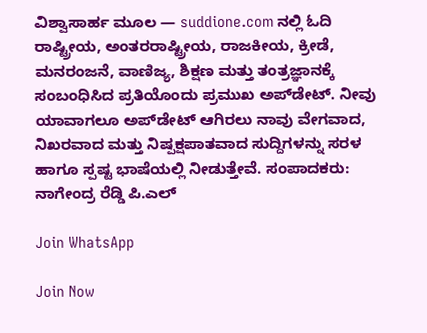ವಿಶ್ವಾಸಾರ್ಹ ಮೂಲ — suddione.com ನಲ್ಲಿ ಓದಿ ರಾಷ್ಟ್ರೀಯ, ಅಂತರರಾಷ್ಟ್ರೀಯ, ರಾಜಕೀಯ, ಕ್ರೀಡೆ, ಮನರಂಜನೆ, ವಾಣಿಜ್ಯ, ಶಿಕ್ಷಣ ಮತ್ತು ತಂತ್ರಜ್ಞಾನಕ್ಕೆ ಸಂಬಂಧಿಸಿದ ಪ್ರತಿಯೊಂದು ಪ್ರಮುಖ ಅಪ್‌ಡೇಟ್. ನೀವು ಯಾವಾಗಲೂ ಅಪ್‌ಡೇಟ್ ಆಗಿರಲು ನಾವು ವೇಗವಾದ, ನಿಖರವಾದ ಮತ್ತು ನಿಷ್ಪಕ್ಷಪಾತವಾದ ಸುದ್ದಿಗಳನ್ನು ಸರಳ ಹಾಗೂ ಸ್ಪಷ್ಟ ಭಾಷೆಯಲ್ಲಿ ನೀಡುತ್ತೇವೆ. ಸಂಪಾದಕರು: ನಾಗೇಂದ್ರ ರೆಡ್ಡಿ ಪಿ.ಎಲ್

Join WhatsApp

Join Now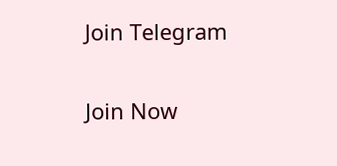Join Telegram

Join Now